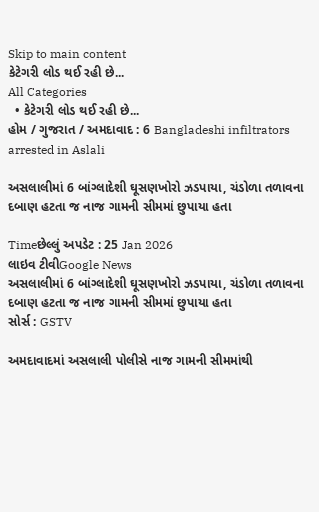Skip to main content
કેટેગરી લોડ થઈ રહી છે...
All Categories
  • કેટેગરી લોડ થઈ રહી છે...
હોમ / ગુજરાત / અમદાવાદ : 6 Bangladeshi infiltrators arrested in Aslali

અસલાલીમાં 6 બાંગ્લાદેશી ઘૂસણખોરો ઝડપાયા, ચંડોળા તળાવના દબાણ હટતા જ નાજ ગામની સીમમાં છુપાયા હતા

Timeછેલ્લું અપડેટ : 25 Jan 2026
લાઇવ ટીવીGoogle News
અસલાલીમાં 6 બાંગ્લાદેશી ઘૂસણખોરો ઝડપાયા, ચંડોળા તળાવના દબાણ હટતા જ નાજ ગામની સીમમાં છુપાયા હતા
સોર્સ : GSTV

અમદાવાદમાં અસલાલી પોલીસે નાજ ગામની સીમમાંથી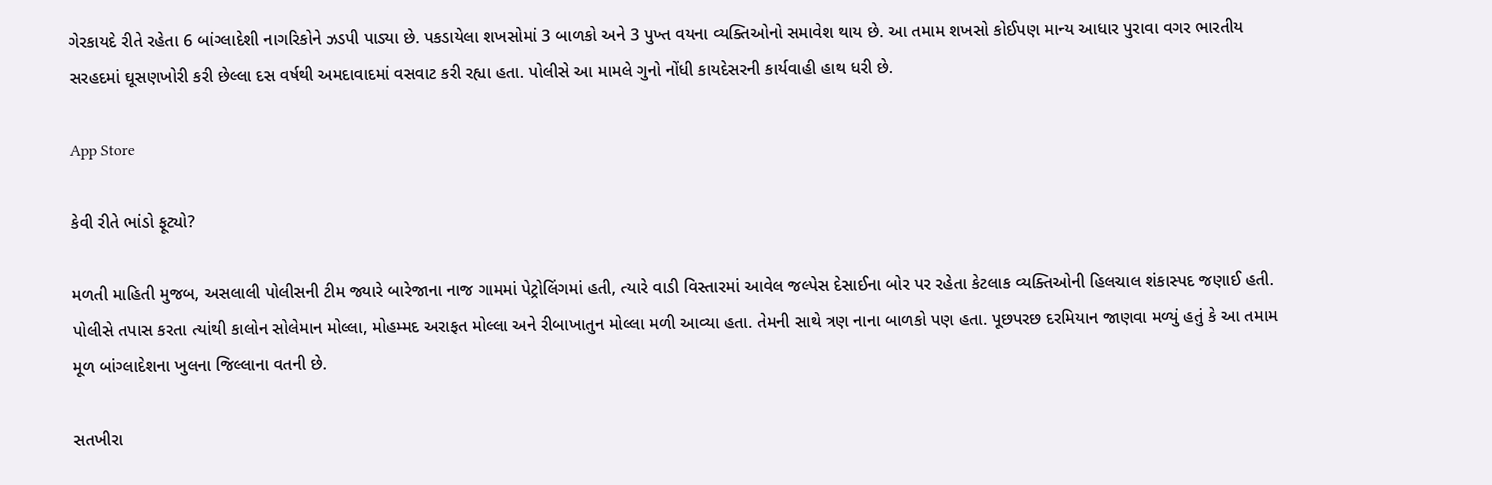ગેરકાયદે રીતે રહેતા 6 બાંગ્લાદેશી નાગરિકોને ઝડપી પાડ્યા છે. પકડાયેલા શખસોમાં 3 બાળકો અને 3 પુખ્ત વયના વ્યક્તિઓનો સમાવેશ થાય છે. આ તમામ શખસો કોઈપણ માન્ય આધાર પુરાવા વગર ભારતીય સરહદમાં ઘૂસણખોરી કરી છેલ્લા દસ વર્ષથી અમદાવાદમાં વસવાટ કરી રહ્યા હતા. પોલીસે આ મામલે ગુનો નોંધી કાયદેસરની કાર્યવાહી હાથ ધરી છે.

App Store

કેવી રીતે ભાંડો ફૂટ્યો?

મળતી માહિતી મુજબ, અસલાલી પોલીસની ટીમ જ્યારે બારેજાના નાજ ગામમાં પેટ્રોલિંગમાં હતી, ત્યારે વાડી વિસ્તારમાં આવેલ જલ્પેસ દેસાઈના બોર પર રહેતા કેટલાક વ્યક્તિઓની હિલચાલ શંકાસ્પદ જણાઈ હતી. પોલીસે તપાસ કરતા ત્યાંથી કાલોન સોલેમાન મોલ્લા, મોહમ્મદ અરાફત મોલ્લા અને રીબાખાતુન મોલ્લા મળી આવ્યા હતા. તેમની સાથે ત્રણ નાના બાળકો પણ હતા. પૂછપરછ દરમિયાન જાણવા મળ્યું હતું કે આ તમામ મૂળ બાંગ્લાદેશના ખુલના જિલ્લાના વતની છે.

સતખીરા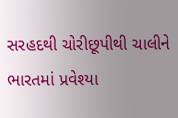સરહદથી ચોરીછૂપીથી ચાલીને ભારતમાં પ્રવેશ્યા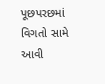પૂછપરછમાં વિગતો સામે આવી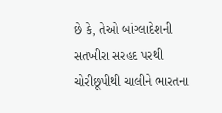છે કે, તેઓ બાંગ્લાદેશની સતખીરા સરહદ પરથી ચોરીછૂપીથી ચાલીને ભારતના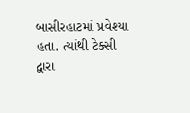બાસીરહાટમાં પ્રવેશ્યા હતા. ત્યાંથી ટેક્સી દ્વારા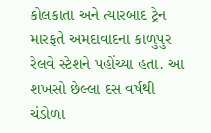કોલકાતા અને ત્યારબાદ ટ્રેન મારફતે અમદાવાદના કાળુપુર રેલવે સ્ટેશને પહોંચ્યા હતા. આ શખસો છેલ્લા દસ વર્ષથી ચંડોળા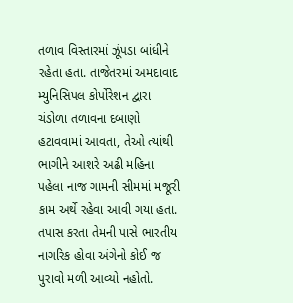તળાવ વિસ્તારમાં ઝૂંપડા બાંધીને રહેતા હતા. તાજેતરમાં અમદાવાદ મ્યુનિસિપલ કોર્પોરેશન દ્વારા ચંડોળા તળાવના દબાણો હટાવવામાં આવતા, તેઓ ત્યાંથી ભાગીને આશરે અઢી મહિના પહેલા નાજ ગામની સીમમાં મજૂરી કામ અર્થે રહેવા આવી ગયા હતા. તપાસ કરતા તેમની પાસે ભારતીય નાગરિક હોવા અંગેનો કોઈ જ પુરાવો મળી આવ્યો નહોતો.